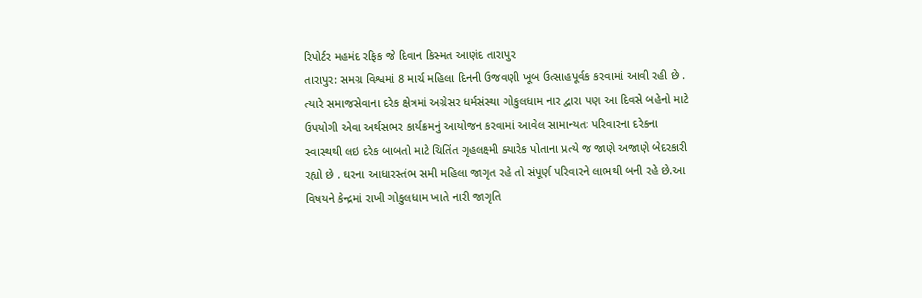રિપોર્ટર મહમંદ રફિક જે દિવાન કિસ્મત આણંદ તારાપુર
તારાપુર: સમગ્ર વિશ્વમાં 8 માર્ચ મહિલા દિનની ઉજવણી ખૂબ ઉત્સાહપૂર્વક કરવામાં આવી રહી છે . ત્યારે સમાજસેવાના દરેક ક્ષેત્રમાં અગ્રેસર ધર્મસંસ્થા ગોકુલધામ નાર દ્વારા પણ આ દિવસે બહેનો માટે ઉપયોગી એવા અર્થસભર કાર્યક્રમનું આયોજન કરવામાં આવેલ સામાન્યતઃ પરિવારના દરેકના સ્વાસ્થથી લઇ દરેક બાબતો માટે ચિતિંત ગૃહલક્ષ્મી ક્યારેક પોતાના પ્રત્યે જ જાણે અજાણે બેદરકારી રહ્યો છે . ઘરના આધારસ્તંભ સમી મહિલા જાગૃત રહે તો સંપૂર્ણ પરિવારને લાભથી બની રહે છે.આ વિષયને કેન્દ્રમાં રાખી ગોકુલધામ ખાતે નારી જાગૃતિ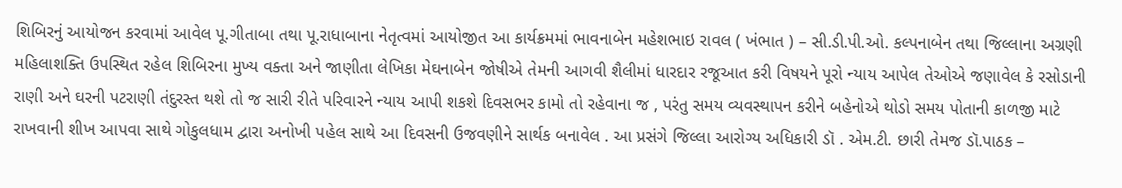શિબિરનું આયોજન કરવામાં આવેલ પૂ.ગીતાબા તથા પૂ.રાધાબાના નેતૃત્વમાં આયોજીત આ કાર્યક્રમમાં ભાવનાબેન મહેશભાઇ રાવલ ( ખંભાત ) – સી.ડી.પી.ઓ. કલ્પનાબેન તથા જિલ્લાના અગ્રણી મહિલાશક્તિ ઉપસ્થિત રહેલ શિબિરના મુખ્ય વક્તા અને જાણીતા લેખિકા મેઘનાબેન જોષીએ તેમની આગવી શૈલીમાં ધારદાર રજૂઆત કરી વિષયને પૂરો ન્યાય આપેલ તેઓએ જણાવેલ કે રસોડાની રાણી અને ઘરની પટરાણી તંદુરસ્ત થશે તો જ સારી રીતે પરિવારને ન્યાય આપી શકશે દિવસભર કામો તો રહેવાના જ , પરંતુ સમય વ્યવસ્થાપન કરીને બહેનોએ થોડો સમય પોતાની કાળજી માટે રાખવાની શીખ આપવા સાથે ગોકુલધામ દ્વારા અનોખી પહેલ સાથે આ દિવસની ઉજવણીને સાર્થક બનાવેલ . આ પ્રસંગે જિલ્લા આરોગ્ય અધિકારી ડૉ . એમ.ટી. છારી તેમજ ડૉ.પાઠક –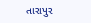તારાપુર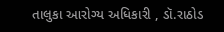તાલુકા આરોગ્ય અધિકારી , ડૉ.રાઠોડ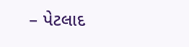– પેટલાદ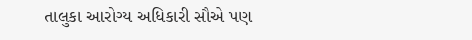તાલુકા આરોગ્ય અધિકારી સૌએ પણ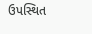ઉપસ્થિત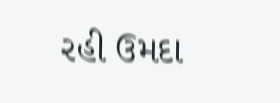રહી ઉમદા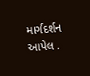માર્ગદર્શન આપેલ .